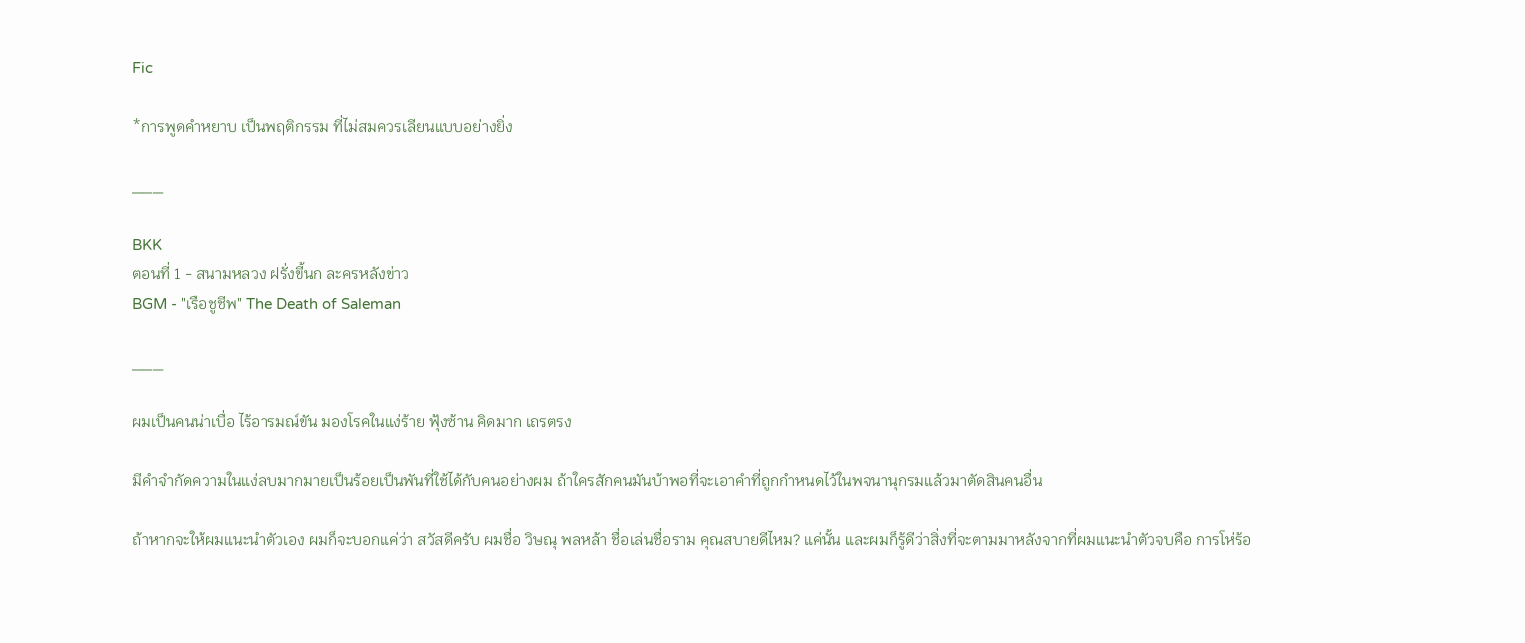Fic

*การพูดคำหยาบ เป็นพฤติกรรม ที่ไม่สมควรเลียนแบบอย่างยิ่ง

___

BKK
ตอนที่ 1 - สนามหลวง ฝรั่งขี้นก ละครหลังข่าว
BGM - "เรือชูชีพ" The Death of Saleman

___

ผมเป็นคนน่าเบื่อ ไร้อารมณ์ขัน มองโรคในแง่ร้าย ฟุ้งซ้าน คิดมาก เถรตรง

มีคำจำกัดความในแง่ลบมากมายเป็นร้อยเป็นพันที่ใช้ได้กับคนอย่างผม ถ้าใครสักคนมันบ้าพอที่จะเอาคำที่ถูกกำหนดไว้ในพจนานุกรมแล้วมาตัดสินคนอื่น

ถ้าหากจะให้ผมแนะนำตัวเอง ผมก็จะบอกแค่ว่า สวัสดีครับ ผมชื่อ วิษณุ พลหล้า ชื่อเล่นชื่อราม คุณสบายดีไหม? แค่นั้น และผมก็รู้ดีว่าสิ่งที่จะตามมาหลังจากที่ผมแนะนำตัวจบคือ การโห่ร้อ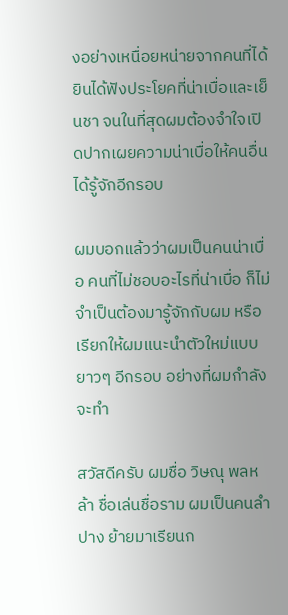งอย่างเหนื่อยหน่ายจากคนที่ได้ยินได้ฟังประโยคที่น่าเบื่อและเย็นชา จนในที่สุดผมต้องจำใจเปิดปากเผยความน่าเบื่อให้คนอื่นได้รู้จักอีกรอบ

ผมบอกแล้วว่าผมเป็นคนน่าเบื่อ คนที่ไม่ชอบอะไรที่น่าเบื่อ ก็ไม่จำเป็นต้องมารู้จักกับผม หรือเรียกให้ผมแนะนำตัวใหม่แบบยาวๆ อีกรอบ อย่างที่ผมกำลังจะทำ

สวัสดีครับ ผมชื่อ วิษณุ พลหล้า ชื่อเล่นชื่อราม ผมเป็นคนลำปาง ย้ายมาเรียนก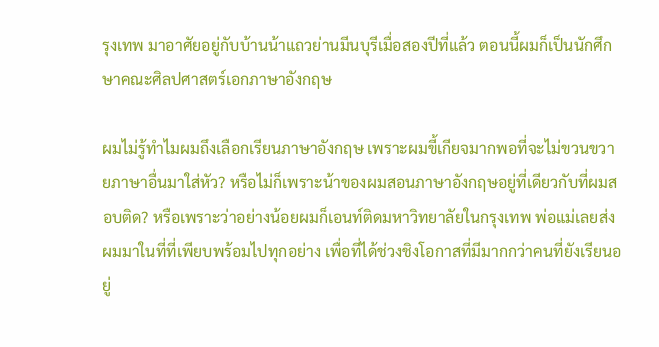รุงเทพ มาอาศัยอยู่กับบ้านน้าแถวย่านมีนบุรีเมื่อสองปีที่แล้ว ตอนนี้ผมก็เป็นนักศึกษาคณะศิลปศาสตร์เอกภาษาอังกฤษ

ผมไม่รู้ทำไมผมถึงเลือกเรียนภาษาอังกฤษ เพราะผมขี้เกียจมากพอที่จะไม่ขวนขวายภาษาอื่นมาใส่หัว? หรือไม่ก็เพราะน้าของผมสอนภาษาอังกฤษอยู่ที่เดียวกับที่ผมสอบติด? หรือเพราะว่าอย่างน้อยผมก็เอนท์ติดมหาวิทยาลัยในกรุงเทพ พ่อแม่เลยส่งผมมาในที่ที่เพียบพร้อมไปทุกอย่าง เพื่อที่ได้ช่วงชิงโอกาสที่มีมากกว่าคนที่ยังเรียนอยู่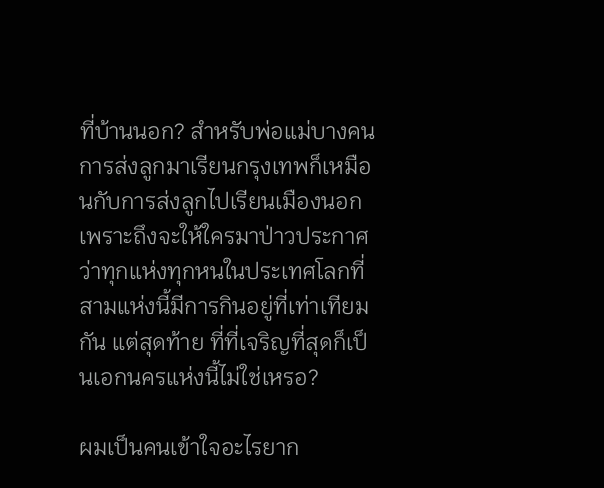ที่บ้านนอก? สำหรับพ่อแม่บางคน การส่งลูกมาเรียนกรุงเทพก็เหมือนกับการส่งลูกไปเรียนเมืองนอก เพราะถึงจะให้ใครมาป่าวประกาศว่าทุกแห่งทุกหนในประเทศโลกที่สามแห่งนี้มีการกินอยู่ที่เท่าเทียมกัน แต่สุดท้าย ที่ที่เจริญที่สุดก็เป็นเอกนครแห่งนี้ไม่ใช่เหรอ?

ผมเป็นคนเข้าใจอะไรยาก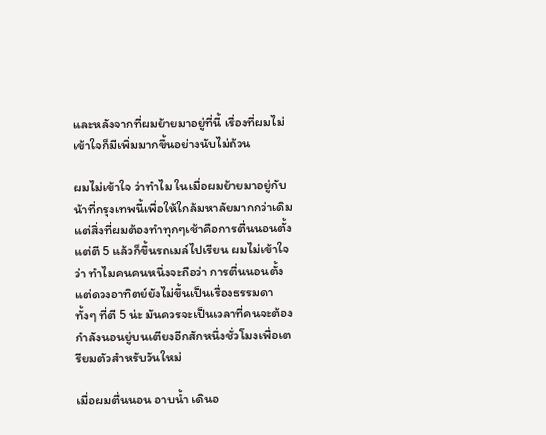และหลังจากที่ผมย้ายมาอยู่ที่นี้ เรื่องที่ผมไม่เข้าใจก็มีเพิ่มมากขึ้นอย่างนับไม่ถ้วน

ผมไม่เข้าใจ ว่าทำไม ในเมื่อผมย้ายมาอยู่กับน้าที่กรุงเทพนี้เพื่อให้ใกล้มหาลัยมากกว่าเดิม แต่สิ่งที่ผมต้องทำทุกๆเช้าคือการตื่นนอนตั้งแต่ตี 5 แล้วก็ขึ้นรถเมล์ไปเรียน ผมไม่เข้าใจว่า ทำไมคนคนหนึ่งจะถือว่า การตื่นนอนตั้งแต่ดวงอาทิตย์ยังไม่ขึ้นเป็นเรื่องธรรมดา ทั้งๆ ที่ตี 5 น่ะ มันควรจะเป็นเวลาที่คนจะต้องกำลังนอนยู่บนเตียงอีกสักหนึ่งชั่วโมงเพื่อเตรียมตัวสำหรับวันใหม่

เมื่อผมตื่นนอน อาบน้ำ เดินอ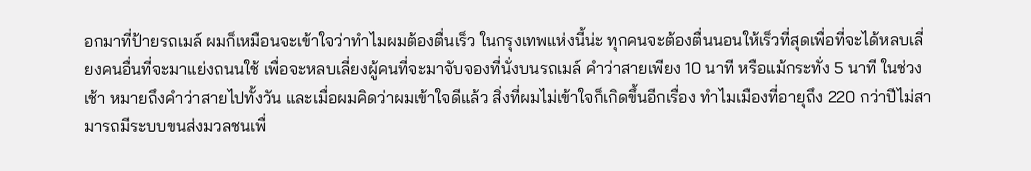อกมาที่ป้ายรถเมล์ ผมก็เหมือนจะเข้าใจว่าทำไมผมต้องตื่นเร็ว ในกรุงเทพแห่งนี้น่ะ ทุกคนจะต้องตื่นนอนให้เร็วที่สุดเพื่อที่จะได้หลบเลี่ยงคนอื่นที่จะมาแย่งถนนใช้ เพื่อจะหลบเลี่ยงผู้คนที่จะมาจับจองที่นั่งบนรถเมล์ คำว่าสายเพียง 10 นาที หรือแม้กระทั่ง 5 นาที ในช่วงเช้า หมายถึงคำว่าสายไปทั้งวัน และเมื่อผมคิดว่าผมเข้าใจดีแล้ว สิ่งที่ผมไม่เข้าใจก็เกิดขึ้นอีกเรื่อง ทำไมเมืองที่อายุถึง 220 กว่าปีไม่สามารถมีระบบขนส่งมวลชนเพื่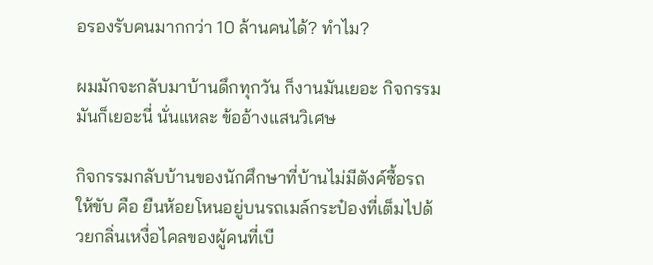อรองรับคนมากกว่า 10 ล้านคนได้? ทำไม?

ผมมักจะกลับมาบ้านดึกทุกวัน ก็งานมันเยอะ กิจกรรมมันก็เยอะนี่ นั่นแหละ ข้ออ้างแสนวิเศษ

กิจกรรมกลับบ้านของนักศึกษาที่บ้านไม่มีตังค์ซื้อรถให้ขับ คือ ยืนห้อยโหนอยู่บนรถเมล์กระป๋องที่เต็มไปด้วยกลิ่นเหงื่อไคลของผู้คนที่เบี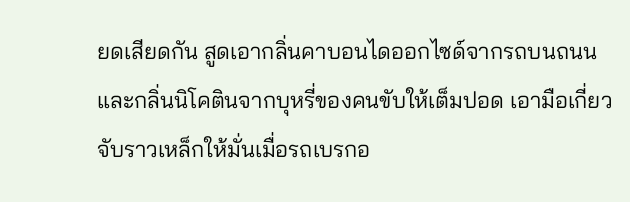ยดเสียดกัน สูดเอากลิ่นคาบอนไดออกไซด์จากรถบนถนนและกลิ่นนิโคตินจากบุหรี่ของคนขับให้เต็มปอด เอามือเกี่ยวจับราวเหล็กให้มั่นเมื่อรถเบรกอ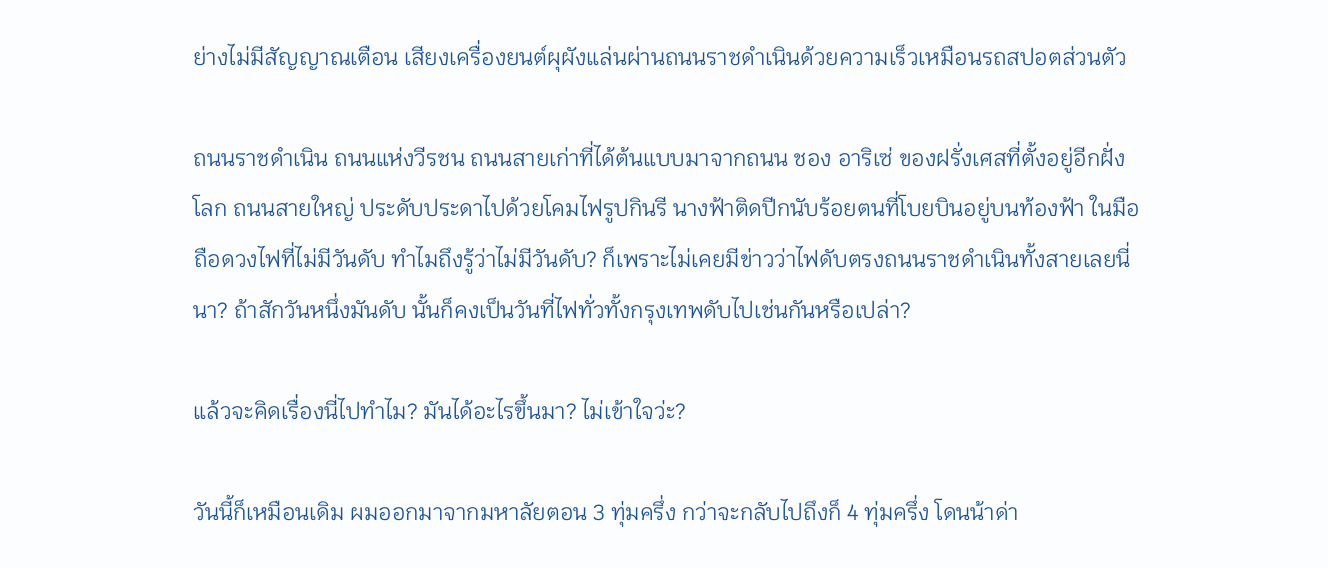ย่างไม่มีสัญญาณเตือน เสียงเครื่องยนต์ผุผังแล่นผ่านถนนราชดำเนินด้วยความเร็วเหมือนรถสปอตส่วนตัว

ถนนราชดำเนิน ถนนแห่งวีรชน ถนนสายเก่าที่ได้ต้นแบบมาจากถนน ชอง อาริเซ่ ของฝรั่งเศสที่ตั้งอยู่อีกฝั่งโลก ถนนสายใหญ่ ประดับประดาไปด้วยโคมไฟรูปกินรี นางฟ้าติดปีกนับร้อยตนที่โบยบินอยู่บนท้องฟ้า ในมือถือดวงไฟที่ไม่มีวันดับ ทำไมถึงรู้ว่าไม่มีวันดับ? ก็เพราะไม่เคยมีข่าวว่าไฟดับตรงถนนราชดำเนินทั้งสายเลยนี่นา? ถ้าสักวันหนึ่งมันดับ นั้นก็คงเป็นวันที่ไฟทั่วทั้งกรุงเทพดับไปเช่นกันหรือเปล่า?

แล้วจะคิดเรื่องนี่ไปทำไม? มันได้อะไรขึ้นมา? ไม่เข้าใจว่ะ?

วันนี้ก็เหมือนเดิม ผมออกมาจากมหาลัยตอน 3 ทุ่มครึ่ง กว่าจะกลับไปถึงก็ 4 ทุ่มครึ่ง โดนน้าด่า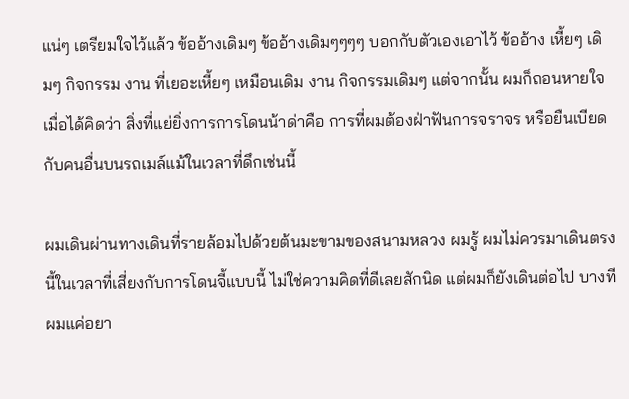แน่ๆ เตรียมใจไว้แล้ว ข้ออ้างเดิมๆ ข้ออ้างเดิมๆๆๆๆ บอกกับตัวเองเอาไว้ ข้ออ้าง เหี้ยๆ เดิมๆ กิจกรรม งาน ที่เยอะเหี้ยๆ เหมือนเดิม งาน กิจกรรมเดิมๆ แต่จากนั้น ผมก็ถอนหายใจเมื่อได้คิดว่า สิ่งที่แย่ยิ่งการการโดนน้าด่าคือ การที่ผมต้องฝ่าฟันการจราจร หรือยืนเบียดกับคนอื่นบนรถเมล์แม้ในเวลาที่ดึกเช่นนี้

ผมเดินผ่านทางเดินที่รายล้อมไปด้วยต้นมะขามของสนามหลวง ผมรู้ ผมไม่ควรมาเดินตรงนี้ในเวลาที่เสี่ยงกับการโดนจี้แบบนี้ ไม่ใช่ความคิดที่ดีเลยสักนิด แต่ผมก็ยังเดินต่อไป บางทีผมแค่อยา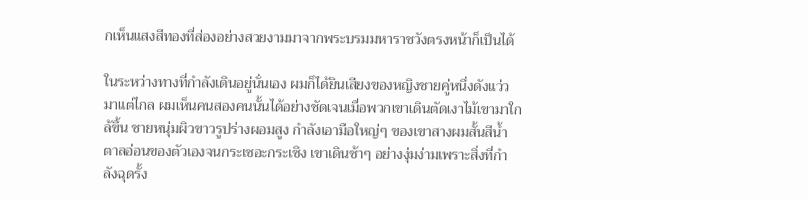กเห็นแสงสีทองที่ส่องอย่างสวยงามมาจากพระบรมมหาราชวังตรงหน้าก็เป็นได้

ในระหว่างทางที่กำลังเดินอยู่นั่นเอง ผมก็ได้ยินเสียงของหญิงชายคู่หนึ่งดังแว่วมาแต่ไกล ผมเห็นคนสองคนนั้นได้อย่างชัดเจนเมื่อพวกเขาเดินตัดเงาไม้เขามาใกล้ขึ้น ชายหนุ่มผิวขาวรูปร่างผอมสูง กำลังเอามือใหญ่ๆ ของเขาสางผมสั้นสีน้ำตาลอ่อนของตัวเองจนกระเซอะกระเซิง เขาเดินช้าๆ อย่างงุ่มง่ามเพราะสิ่งที่กำลังฉุดรั้ง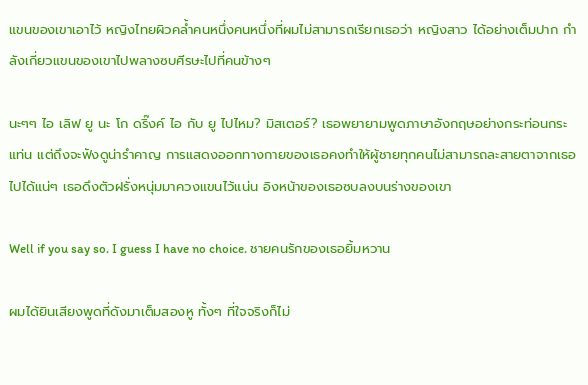แขนของเขาเอาไว้ หญิงไทยผิวคล้ำคนหนึ่งคนหนึ่งที่ผมไม่สามารถเรียกเธอว่า หญิงสาว ได้อย่างเต็มปาก กำลังเกี่ยวแขนของเขาไปพลางซบศีรษะไปที่คนข้างๆ

นะๆๆ ไอ เลิฟ ยู นะ โก ดริ๊งค์ ไอ กับ ยู ไปไหม? มิสเตอร์? เธอพยายามพูดภาษาอังกฤษอย่างกระท่อนกระแท่น แต่ถึงจะฟังดูน่ารำคาญ การแสดงออกทางกายของเธอคงทำให้ผู้ชายทุกคนไม่สามารถละสายตาจากเธอไปได้แน่ๆ เธอดึงตัวฝรั่งหนุ่มมาควงแขนไว้แน่น อิงหน้าของเธอซบลงบนร่างของเขา

Well if you say so. I guess I have no choice. ชายคนรักของเธอยิ้มหวาน

ผมได้ยินเสียงพูดที่ดังมาเต็มสองหู ทั้งๆ ที่ใจจริงก็ไม่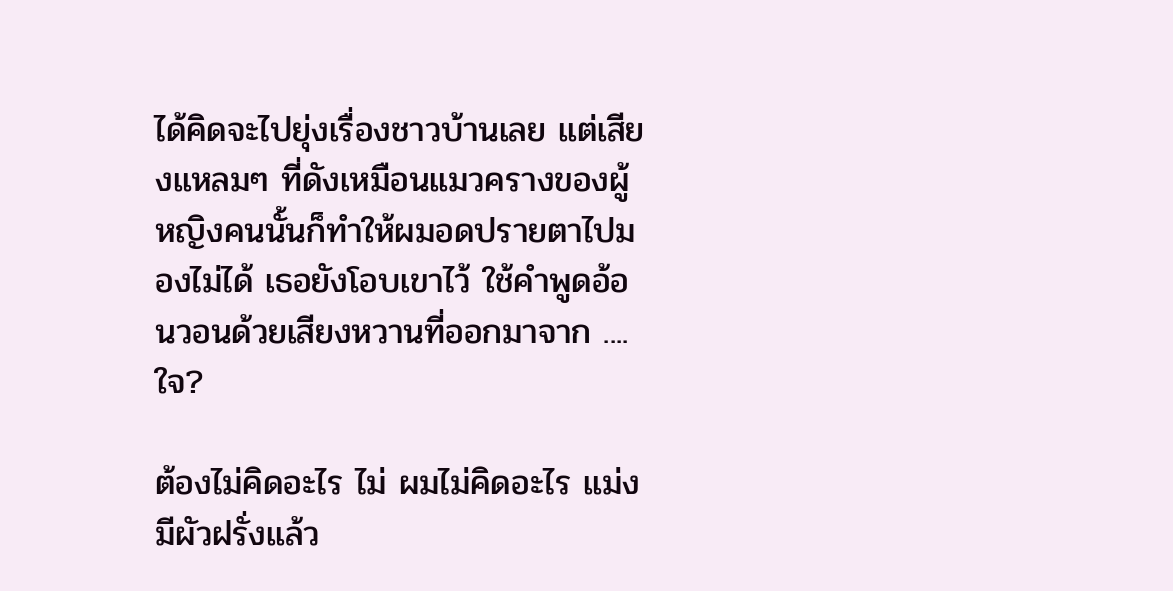ได้คิดจะไปยุ่งเรื่องชาวบ้านเลย แต่เสียงแหลมๆ ที่ดังเหมือนแมวครางของผู้หญิงคนนั้นก็ทำให้ผมอดปรายตาไปมองไม่ได้ เธอยังโอบเขาไว้ ใช้คำพูดอ้อนวอนด้วยเสียงหวานที่ออกมาจาก ....ใจ?

ต้องไม่คิดอะไร ไม่ ผมไม่คิดอะไร แม่ง มีผัวฝรั่งแล้ว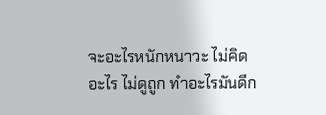จะอะไรหนักหนาวะ ไม่คิดอะไร ไม่ดูถูก ทำอะไรมันดีก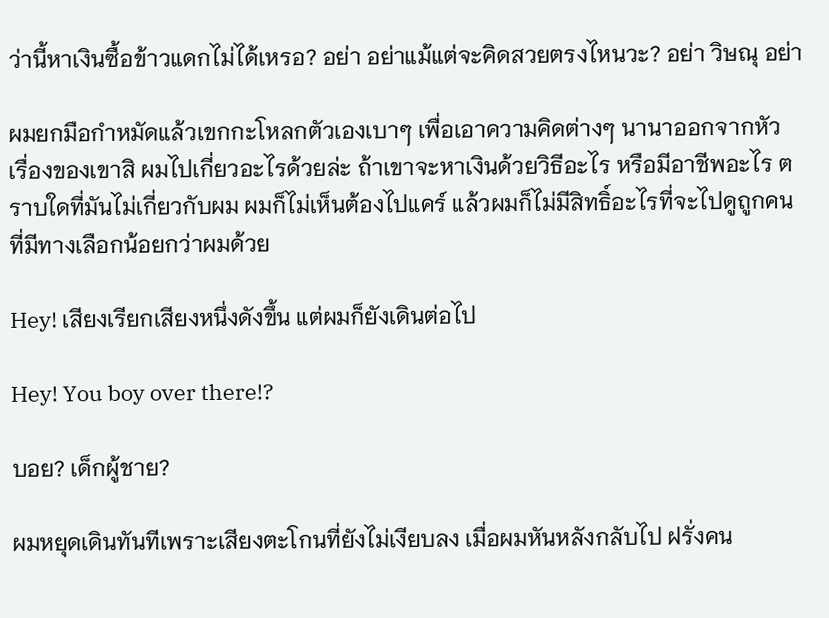ว่านี้หาเงินซื้อข้าวแดกไม่ได้เหรอ? อย่า อย่าแม้แต่จะคิดสวยตรงไหนวะ? อย่า วิษณุ อย่า

ผมยกมือกำหมัดแล้วเขกกะโหลกตัวเองเบาๆ เพื่อเอาความคิดต่างๆ นานาออกจากหัว เรื่องของเขาสิ ผมไปเกี่ยวอะไรด้วยล่ะ ถ้าเขาจะหาเงินด้วยวิธีอะไร หรือมีอาชีพอะไร ตราบใดที่มันไม่เกี่ยวกับผม ผมก็ไม่เห็นต้องไปแคร์ แล้วผมก็ไม่มีสิทธิ์อะไรที่จะไปดูถูกคนที่มีทางเลือกน้อยกว่าผมด้วย

Hey! เสียงเรียกเสียงหนึ่งดังขึ้น แต่ผมก็ยังเดินต่อไป

Hey! You boy over there!?

บอย? เด็กผู้ชาย?

ผมหยุดเดินทันทีเพราะเสียงตะโกนที่ยังไม่เงียบลง เมื่อผมหันหลังกลับไป ฝรั่งคน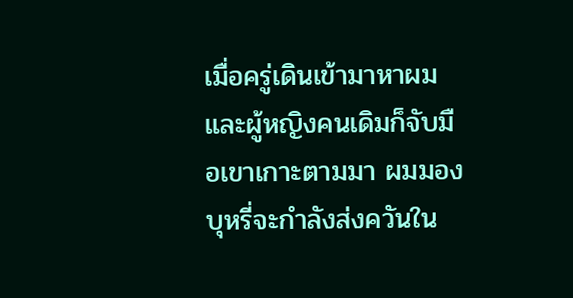เมื่อครู่เดินเข้ามาหาผม และผู้หญิงคนเดิมก็จับมือเขาเกาะตามมา ผมมองบุหรี่จะกำลังส่งควันใน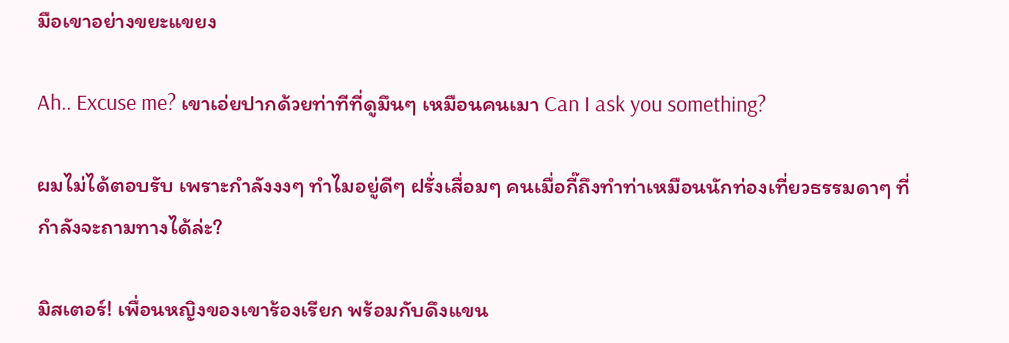มือเขาอย่างขยะแขยง

Ah.. Excuse me? เขาเอ่ยปากด้วยท่าทีที่ดูมึนๆ เหมือนคนเมา Can I ask you something?

ผมไม่ได้ตอบรับ เพราะกำลังงงๆ ทำไมอยู่ดีๆ ฝรั่งเสื่อมๆ คนเมื่อกี๊ถึงทำท่าเหมือนนักท่องเที่ยวธรรมดาๆ ที่กำลังจะถามทางได้ล่ะ?

มิสเตอร์! เพื่อนหญิงของเขาร้องเรียก พร้อมกับดึงแขน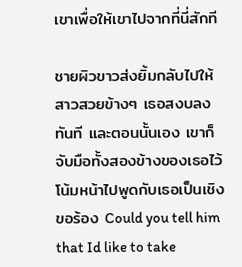เขาเพื่อให้เขาไปจากที่นี่สักที

ชายผิวขาวส่งยิ้มกลับไปให้สาวสวยข้างๆ เธอสงบลงทันที และตอนนั้นเอง เขาก็จับมือทั้งสองข้างของเธอไว้ โน้มหน้าไปพูดกับเธอเป็นเชิงขอร้อง Could you tell him that Id like to take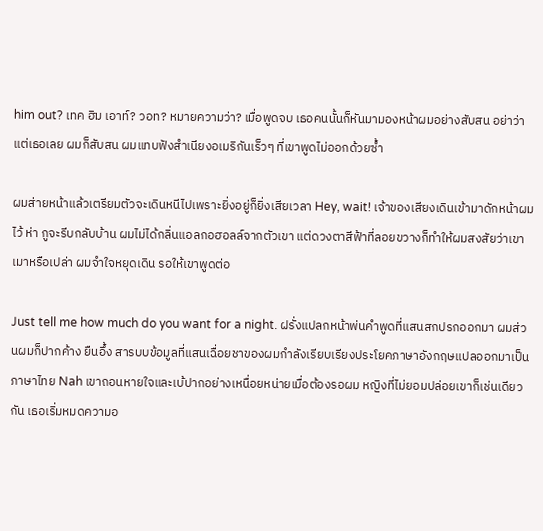him out? เทค ฮิม เอาท์? วอท? หมายความว่า? เมื่อพูดจบ เธอคนนั้นก็หันมามองหน้าผมอย่างสับสน อย่าว่าแต่เธอเลย ผมก็สับสน ผมแทบฟังสำเนียงอเมริกันเร็วๆ ที่เขาพูดไม่ออกด้วยซ้ำ

ผมส่ายหน้าแล้วเตรียมตัวจะเดินหนีไปเพราะยิ่งอยู่ก็ยิ่งเสียเวลา Hey, wait! เจ้าของเสียงเดินเข้ามาดักหน้าผมไว้ ห่า กูจะรีบกลับบ้าน ผมไม่ได้กลิ่นแอลกอฮอลล์จากตัวเขา แต่ดวงตาสีฟ้าที่ลอยขวางก็ทำให้ผมสงสัยว่าเขาเมาหรือเปล่า ผมจำใจหยุดเดิน รอให้เขาพูดต่อ

Just tell me how much do you want for a night. ฝรั่งแปลกหน้าพ่นคำพูดที่แสนสกปรกออกมา ผมส่วนผมก็ปากค้าง ยืนอึ้ง สารบบข้อมูลที่แสนเฉื่อยชาของผมกำลังเรียบเรียงประโยคภาษาอังกฤษแปลออกมาเป็นภาษาไทย Nah เขาถอนหายใจและเบ้ปากอย่างเหนื่อยหน่ายเมื่อต้องรอผม หญิงที่ไม่ยอมปล่อยเขาก็เช่นเดียวกัน เธอเริ่มหมดความอ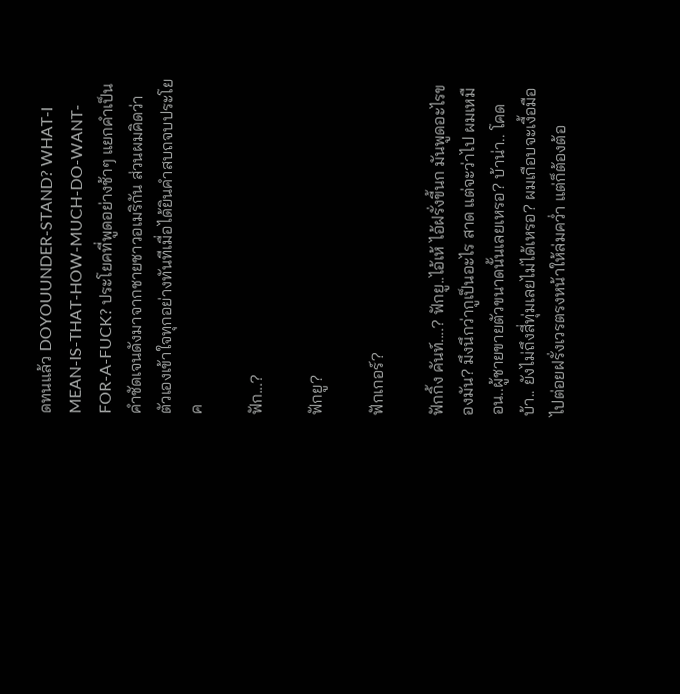ดทนแล้ว DOYOUUNDER-STAND? WHAT-I MEAN-IS-THAT-HOW-MUCH-DO-WANT-FOR-A-FUCK? ประโยคที่พูดอย่างช้าๆ แยกคำเป็นคำชัดเจนดังมาจากชายชาวอเมริกัน ส่วนผมคิดว่าตัวเองเข้าใจทุกอย่างทันทีเมื่อได้ยินคำสบถจบประโยค

ฟัก...?

ฟักยู?

ฟักเกอร์?

ฟักกิ้ง คันท์....? ฟักยู..ไอ้เห้ ไอ้ฝรั่งขี้นก มันพูดอะไรของมัน? มึงนึกว่ากูเป็นอะไร สาด แต่จะว่าไป ผมเหมือน..ผู้ชายขายตัวขนาดนั้นเลยเหรอ? บ้าน่า.. โคดบ้า.. ยังไม่ถึงสี่ทุ่มเลยไม่ได้เหรอ? ผมเกือบจะเงื้อมือไปต่อยฝรั่งเวรตรงหน้าให้ล่มคว่ำ แต่ก็ต้องต้อ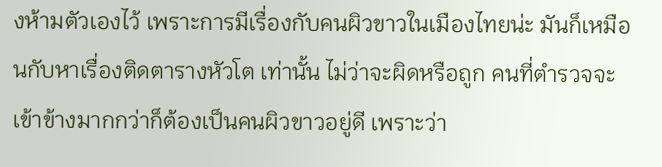งห้ามตัวเองไว้ เพราะการมีเรื่องกับคนผิวขาวในเมืองไทยน่ะ มันก็เหมือนกับหาเรื่องติดตารางหัวโต เท่านั้น ไม่ว่าจะผิดหรือถูก คนที่ตำรวจจะเข้าข้างมากกว่าก็ต้องเป็นคนผิวขาวอยู่ดี เพราะว่า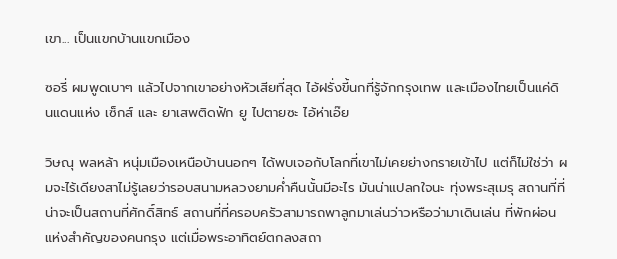เขา... เป็นแขกบ้านแขกเมือง

ซอรี่ ผมพูดเบาๆ แล้วไปจากเขาอย่างหัวเสียที่สุด ไอ้ฝรั่งขี้นกที่รู้จักกรุงเทพ และเมืองไทยเป็นแค่ดินแดนแห่ง เซ็กส์ และ ยาเสพติดฟัก ยู ไปตายซะ ไอ้ห่าเอ๊ย

วิษณุ พลหล้า หนุ่มเมืองเหนือบ้านนอกๆ ได้พบเจอกับโลกที่เขาไม่เคยย่างกรายเข้าไป แต่ก็ไม่ใช่ว่า ผมจะไร้เดียงสาไม่รู้เลยว่ารอบสนามหลวงยามค่ำคืนนั้นมีอะไร มันน่าแปลกใจนะ ทุ่งพระสุเมรุ สถานที่ที่น่าจะเป็นสถานที่ศักดิ์สิทธ์ สถานที่ที่ครอบครัวสามารถพาลูกมาเล่นว่าวหรือว่ามาเดินเล่น ที่พักผ่อนแห่งสำคัญของคนกรุง แต่เมื่อพระอาทิตย์ตกลงสถา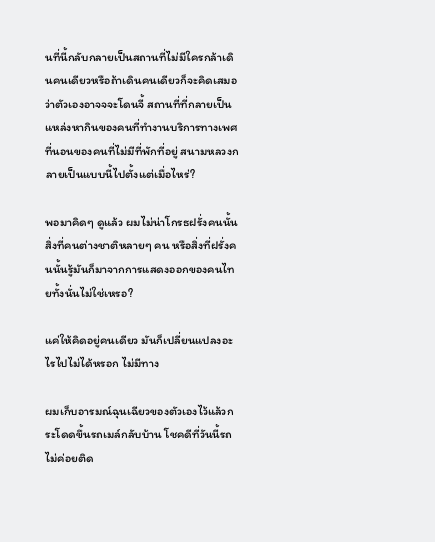นที่นี้กลับกลายเป็นสถานที่ไม่มีใครกล้าเดินคนเดียวหรือถ้าเดินคนเดียวก็จะคิดเสมอว่าตัวเองอาจจจะโดนจี้ สถานที่ที่กลายเป็นแหล่งหากินของคนที่ทำงานบริการทางเพศ ที่นอนของคนที่ไม่มีที่พักที่อยู่ สนามหลวงกลายเป็นแบบนี้ไปตั้งแต่เมื่อไหร่?

พอมาคิดๆ ดูแล้ว ผมไม่น่าโกรธฝรั่งคนนั้น สิ่งที่คนต่างชาติหลายๆ คน หรือสิ่งที่ฝรั่งคนนั้นรู้มันก็มาจากการแสดงออกของคนไทยทั้งนั่นไม่ใช่เหรอ?

แค่ให้คิดอยู่คนเดียว มันก็เปลี่ยนแปลงอะไรไปไม่ได้หรอก ไม่มีทาง

ผมเก็บอารมณ์ฉุนเฉียวของตัวเองไว้แล้วกระโดดขึ้นรถเมล์กลับบ้าน โชคดีที่วันนี้รถไม่ค่อยติด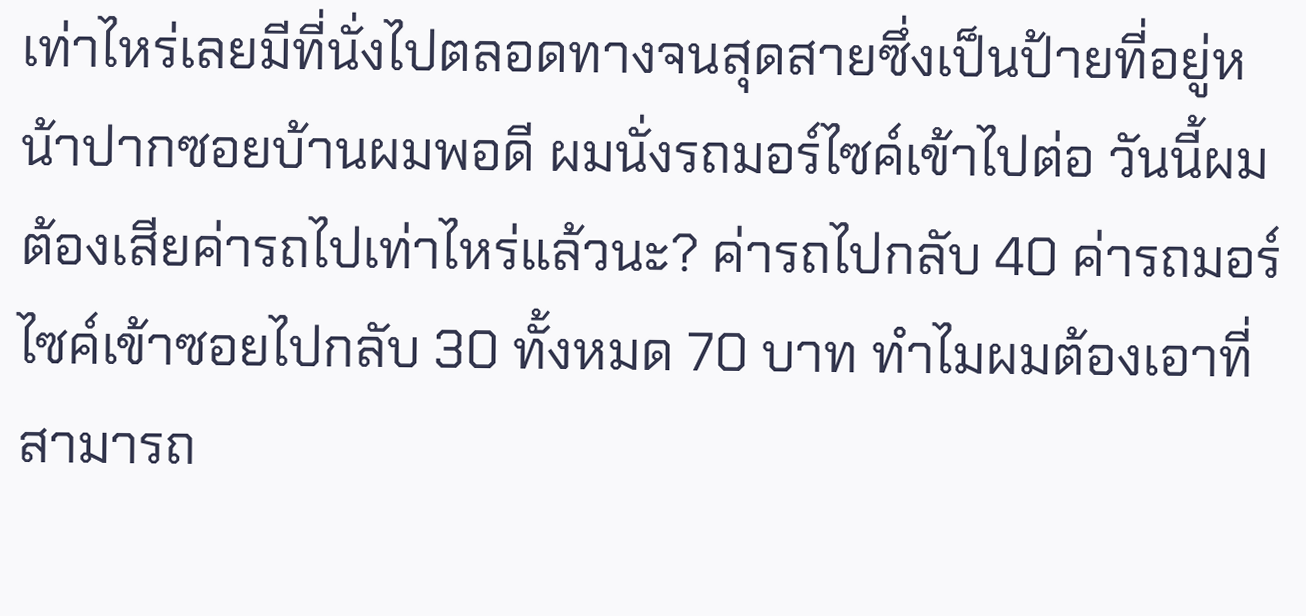เท่าไหร่เลยมีที่นั่งไปตลอดทางจนสุดสายซึ่งเป็นป้ายที่อยู่หน้าปากซอยบ้านผมพอดี ผมนั่งรถมอร์ไซค์เข้าไปต่อ วันนี้ผมต้องเสียค่ารถไปเท่าไหร่แล้วนะ? ค่ารถไปกลับ 40 ค่ารถมอร์ไซค์เข้าซอยไปกลับ 30 ทั้งหมด 70 บาท ทำไมผมต้องเอาที่สามารถ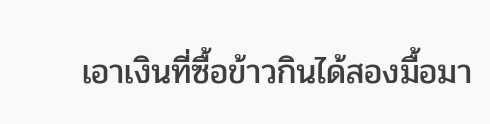เอาเงินที่ซื้อข้าวกินได้สองมื้อมา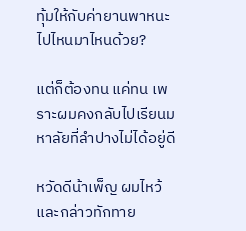ทุ้มให้กับค่ายานพาหนะไปไหนมาไหนด้วย?

แต่ก็ต้องทน แค่ทน เพราะผมคงกลับไปเรียนมหาลัยที่ลำปางไม่ได้อยู่ดี

หวัดดีน้าเพ็ญ ผมไหว้และกล่าวทักทาย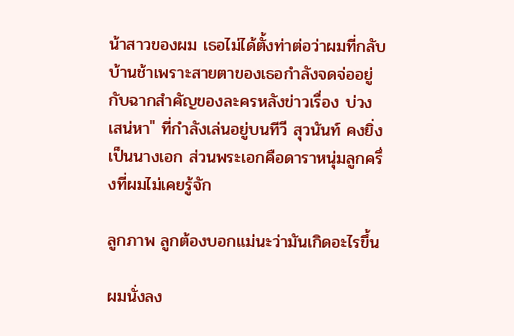น้าสาวของผม เธอไม่ได้ตั้งท่าต่อว่าผมที่กลับบ้านช้าเพราะสายตาของเธอกำลังจดจ่ออยู่กับฉากสำคัญของละครหลังข่าวเรื่อง บ่วงเสน่หา" ที่กำลังเล่นอยู่บนทีวี สุวนันท์ คงยิ่ง เป็นนางเอก ส่วนพระเอกคือดาราหนุ่มลูกครึ่งที่ผมไม่เคยรู้จัก

ลูกภาพ ลูกต้องบอกแม่นะว่ามันเกิดอะไรขึ้น

ผมนั่งลง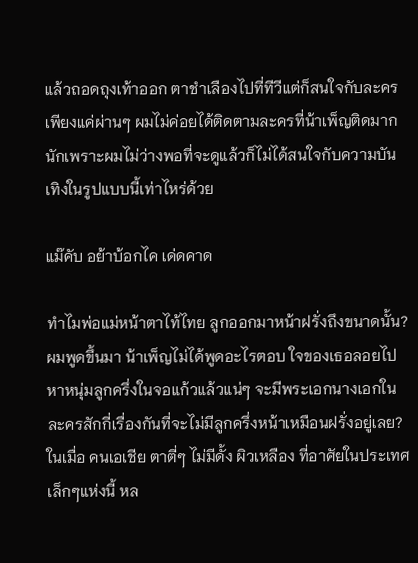แล้วถอดถุงเท้าออก ตาชำเลืองไปที่ทีวีแต่ก็สนใจกับละครเพียงแค่ผ่านๆ ผมไม่ค่อยได้ติดตามละครที่น้าเพ็ญติดมากนักเพราะผมไม่ว่างพอที่จะดูแล้วก็ไม่ได้สนใจกับความบันเทิงในรูปแบบนี้เท่าไหร่ด้วย

แม๊คับ อย้าบ้อกไค เด่ดคาด

ทำไมพ่อแม่หน้าตาไท้ไทย ลูกออกมาหน้าฝรั่งถึงขนาดนั้น? ผมพูดขึ้นมา น้าเพ็ญไม่ได้พูดอะไรตอบ ใจของเธอลอยไปหาหนุ่มลูกครึ่งในจอแก้วแล้วแน่ๆ จะมีพระเอกนางเอกในละครสักกี่เรื่องกันที่จะไม่มีลูกครึ่งหน้าเหมือนฝรั่งอยู่เลย? ในเมื่อ คนเอเชีย ตาตี่ๆ ไม่มีดั้ง ผิวเหลือง ที่อาศัยในประเทศเล็กๆแห่งนี้ หล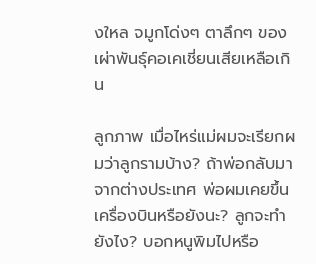งใหล จมูกโด่งๆ ตาลึกๆ ของเผ่าพันธุ์คอเคเชี่ยนเสียเหลือเกิน

ลูกภาพ เมื่อไหร่แม่ผมจะเรียกผมว่าลูกรามบ้าง? ถ้าพ่อกลับมาจากต่างประเทศ พ่อผมเคยขึ้นเครื่องบินหรือยังนะ? ลูกจะทำยังไง? บอกหนูพิมไปหรือ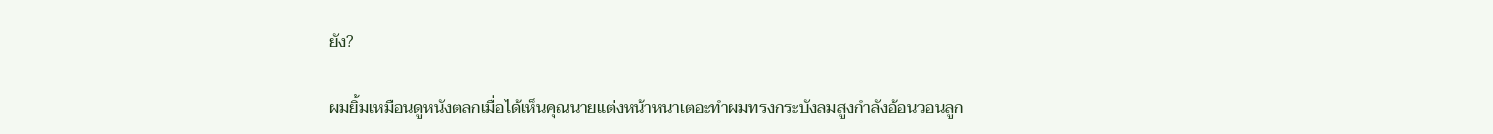ยัง?

ผมยิ้มเหมือนดูหนังตลกเมื่อได้เห็นคุณนายแต่งหน้าหนาเตอะทำผมทรงกระบังลมสูงกำลังอ้อนวอนลูก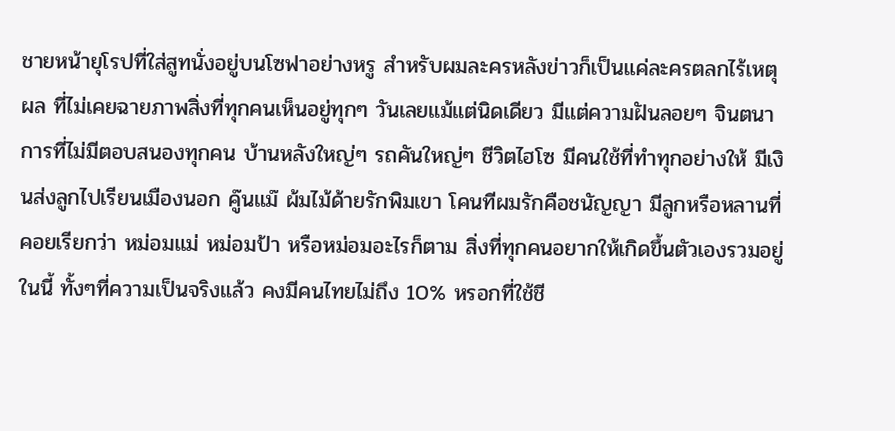ชายหน้ายุโรปที่ใส่สูทนั่งอยู่บนโซฟาอย่างหรู สำหรับผมละครหลังข่าวก็เป็นแค่ละครตลกไร้เหตุผล ที่ไม่เคยฉายภาพสิ่งที่ทุกคนเห็นอยู่ทุกๆ วันเลยแม้แต่นิดเดียว มีแต่ความฝันลอยๆ จินตนาการที่ไม่มีตอบสนองทุกคน บ้านหลังใหญ่ๆ รถคันใหญ่ๆ ชีวิตไฮโซ มีคนใช้ที่ทำทุกอย่างให้ มีเงินส่งลูกไปเรียนเมืองนอก คู๊นแม๊ ผ้มไม้ด้ายรักพิมเขา โคนทีผมรักคือชนัญญา มีลูกหรือหลานที่คอยเรียกว่า หม่อมแม่ หม่อมป้า หรือหม่อมอะไรก็ตาม สิ่งที่ทุกคนอยากให้เกิดขึ้นตัวเองรวมอยู่ในนี้ ทั้งๆที่ความเป็นจริงแล้ว คงมีคนไทยไม่ถึง 10% หรอกที่ใช้ชี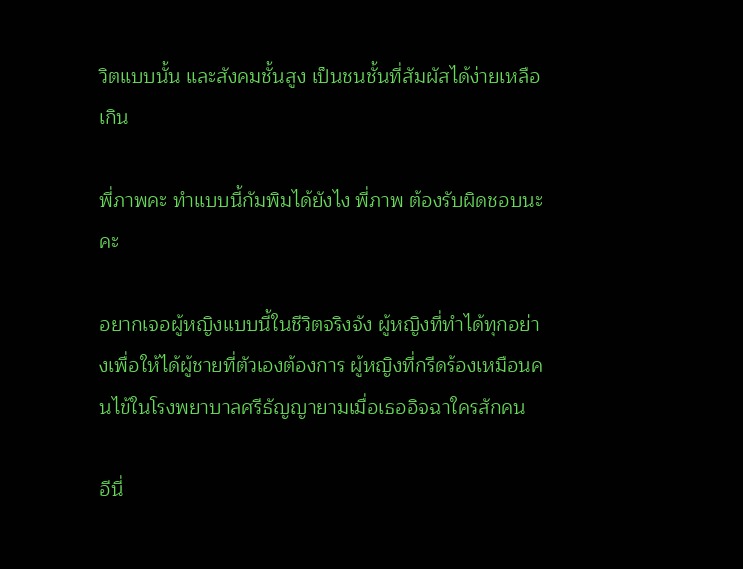วิตแบบนั้น และสังคมชั้นสูง เป็นชนชั้นที่สัมผัสได้ง่ายเหลือเกิน

พี่ภาพคะ ทำแบบนี้กัมพิมได้ยังไง พี่ภาพ ต้องรับผิดชอบนะคะ

อยากเจอผู้หญิงแบบนี้ในชีวิตจริงจัง ผู้หญิงที่ทำได้ทุกอย่างเพื่อให้ได้ผู้ชายที่ตัวเองต้องการ ผู้หญิงที่กรีดร้องเหมือนคนไข้ในโรงพยาบาลศรีธัญญายามเมื่อเธออิจฉาใครสักคน

อีนี่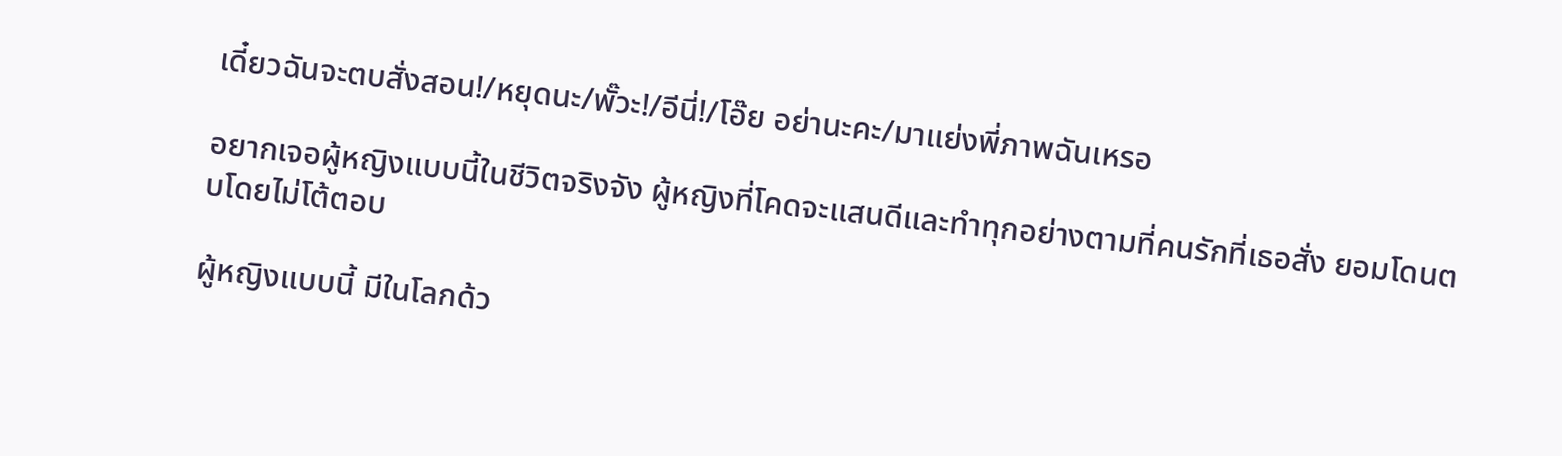เดี๋ยวฉันจะตบสั่งสอน!/หยุดนะ/พั๊วะ!/อีนี่!/โอ๊ย อย่านะคะ/มาแย่งพี่ภาพฉันเหรอ

อยากเจอผู้หญิงแบบนี้ในชีวิตจริงจัง ผู้หญิงที่โคดจะแสนดีและทำทุกอย่างตามที่คนรักที่เธอสั่ง ยอมโดนตบโดยไม่โต้ตอบ

ผู้หญิงแบบนี้ มีในโลกด้ว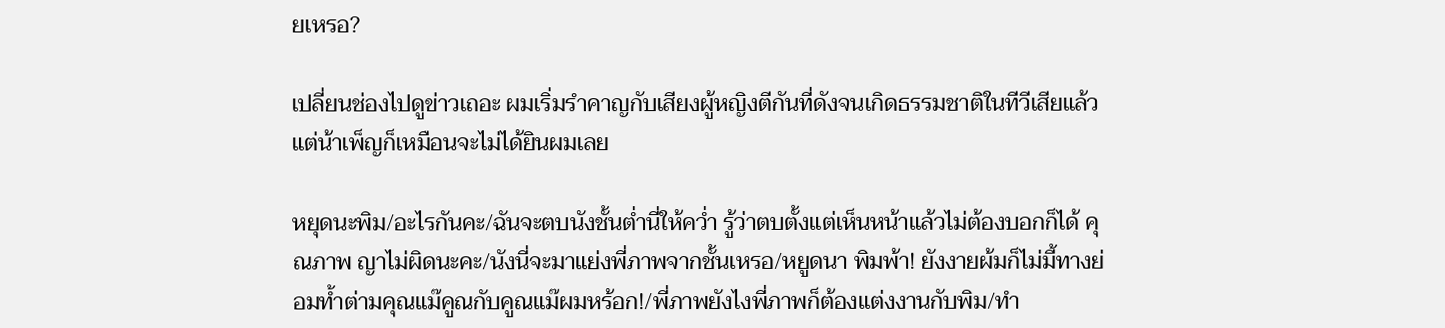ยเหรอ?

เปลี่ยนช่องไปดูข่าวเถอะ ผมเริ่มรำคาญกับเสียงผู้หญิงตีกันที่ดังจนเกิดธรรมชาติในทีวีเสียแล้ว แต่น้าเพ็ญก็เหมือนจะไม่ได้ยินผมเลย

หยุดนะพิม/อะไรกันคะ/ฉันจะตบนังชั้นต่ำนี่ให้คว่ำ รู้ว่าตบตั้งแต่เห็นหน้าแล้วไม่ต้องบอกก็ได้ คุณภาพ ญาไม่ผิดนะคะ/นังนี่จะมาแย่งพี่ภาพจากชั้นเหรอ/หยูดนา พิมพ้า! ยังงายผ้มก็ไม่มี้ทางย่อมท้ำต่ามคุณแม๊คูณกับคูณแม๊ผมหร้อก!/พี่ภาพยังไงพี่ภาพก็ต้องแต่งงานกับพิม/ทำ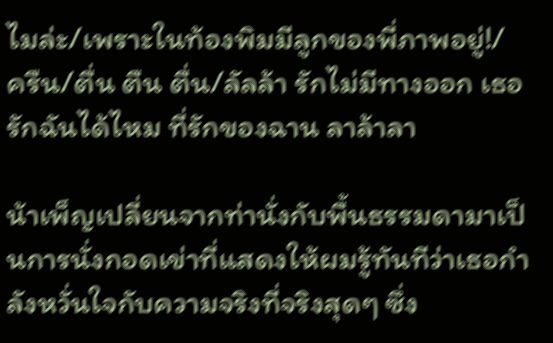ไมล่ะ/เพราะในท้องพิมมีลูกของพี่ภาพอยู่!/ ครืน/ตื่น ตืน ตื่น/ลัลล้า รักไม่มีทางออก เธอรักฉันได้ไหม ที่รักของฉาน ลาล้าลา

น้าเพ็ญเปลี่ยนจากท่านั่งกับพื้นธรรมดามาเป็นการนั่งกอดเข่าที่แสดงให้ผมรู้ทันทีว่าเธอกำลังหวั่นใจกับความจริงที่จริงสุดๆ ซึ่ง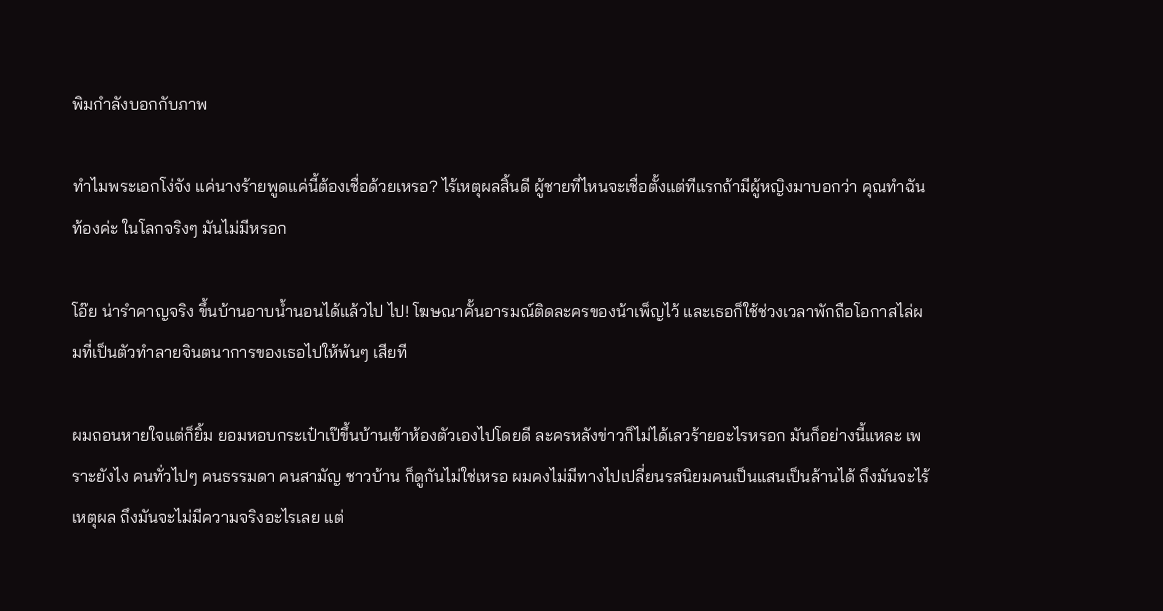พิมกำลังบอกกับภาพ

ทำไมพระเอกโง่จัง แค่นางร้ายพูดแค่นี้ต้องเชื่อด้วยเหรอ? ไร้เหตุผลสิ้นดี ผู้ชายที่ไหนจะเชื่อตั้งแต่ทีแรกถ้ามีผู้หญิงมาบอกว่า คุณทำฉันท้องค่ะ ในโลกจริงๆ มันไม่มีหรอก

โอ๊ย น่ารำคาญจริง ขึ้นบ้านอาบน้ำนอนได้แล้วไป ไป! โฆษณาคั้นอารมณ์ติดละครของน้าเพ็ญไว้ และเธอก็ใช้ช่วงเวลาพักถือโอกาสไล่ผมที่เป็นตัวทำลายจินตนาการของเธอไปให้พ้นๆ เสียที

ผมถอนหายใจแต่ก็ยิ้ม ยอมหอบกระเป๋าเป๊ขึ้นบ้านเข้าห้องตัวเองไปโดยดี ละครหลังข่าวก็ไม่ได้เลวร้ายอะไรหรอก มันก็อย่างนี้แหละ เพราะยังไง คนทั่วไปๆ คนธรรมดา คนสามัญ ชาวบ้าน ก็ดูกันไม่ใช่เหรอ ผมคงไม่มีทางไปเปลี่ยนรสนิยมคนเป็นแสนเป็นล้านได้ ถึงมันจะไร้เหตุผล ถึงมันจะไม่มีความจริงอะไรเลย แต่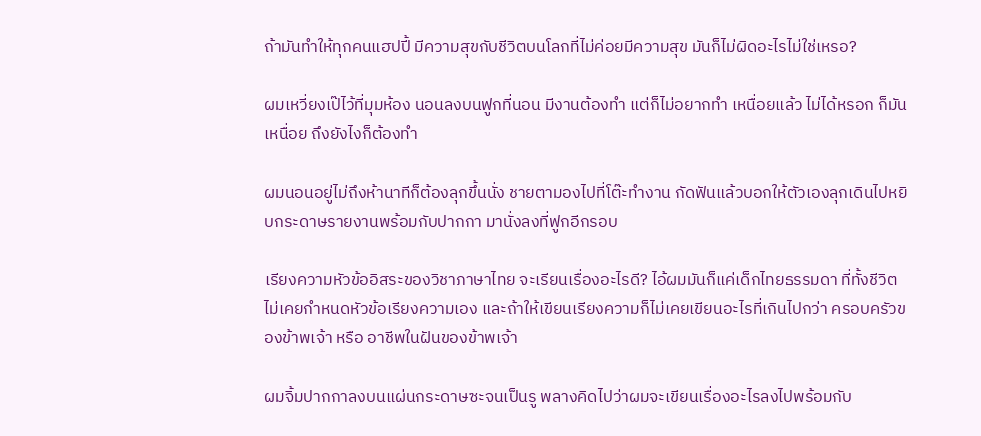ถ้ามันทำให้ทุกคนแฮปปี้ มีความสุขกับชีวิตบนโลกที่ไม่ค่อยมีความสุข มันก็ไม่ผิดอะไรไม่ใช่เหรอ?

ผมเหวี่ยงเป๊ไว้ที่มุมห้อง นอนลงบนฟูกที่นอน มีงานต้องทำ แต่ก็ไม่อยากทำ เหนื่อยแล้ว ไม่ได้หรอก ก็มันเหนื่อย ถึงยังไงก็ต้องทำ

ผมนอนอยู่ไม่ถึงห้านาทีก็ต้องลุกขึ้นนั่ง ชายตามองไปที่โต๊ะทำงาน กัดฟันแล้วบอกให้ตัวเองลุกเดินไปหยิบกระดาษรายงานพร้อมกับปากกา มานั่งลงที่ฟูกอีกรอบ

เรียงความหัวข้ออิสระของวิชาภาษาไทย จะเรียนเรื่องอะไรดี? ไอ้ผมมันก็แค่เด็กไทยธรรมดา ที่ทั้งชีวิตไม่เคยกำหนดหัวข้อเรียงความเอง และถ้าให้เขียนเรียงความก็ไม่เคยเขียนอะไรที่เกินไปกว่า ครอบครัวของข้าพเจ้า หรือ อาชีพในฝันของข้าพเจ้า

ผมจิ้มปากกาลงบนแผ่นกระดาษซะจนเป็นรู พลางคิดไปว่าผมจะเขียนเรื่องอะไรลงไปพร้อมกับ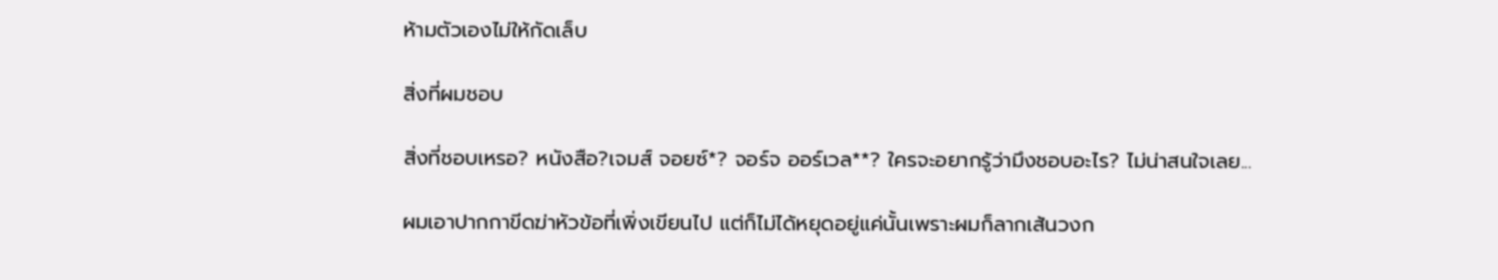ห้ามตัวเองไม่ให้กัดเล็บ

สิ่งที่ผมชอบ

สิ่งที่ชอบเหรอ? หนังสือ?เจมส์ จอยซ์*? จอร์จ ออร์เวล**? ใครจะอยากรู้ว่ามึงชอบอะไร? ไม่น่าสนใจเลย...

ผมเอาปากกาขีดฆ่าหัวข้อที่เพิ่งเขียนไป แต่ก็ไม่ได้หยุดอยู่แค่นั้นเพราะผมก็ลากเส้นวงก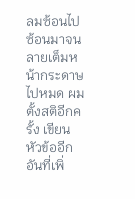ลมซ้อนไปซ้อนมาจนลายเต็มหน้ากระดาษไปหมด ผมตั้งสติอีกครั้ง เขียนหัวข้ออีกอันที่เพิ่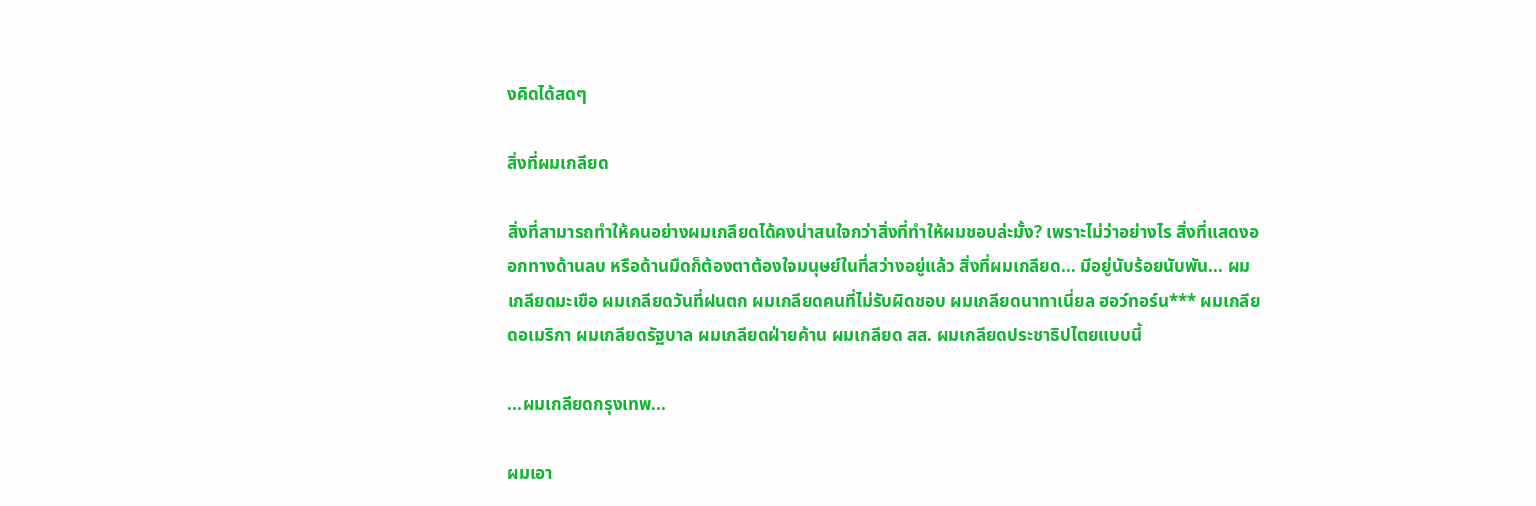งคิดได้สดๆ

สิ่งที่ผมเกลียด

สิ่งที่สามารถทำให้คนอย่างผมเกลียดได้คงน่าสนใจกว่าสิ่งที่ทำให้ผมชอบล่ะมั้ง? เพราะไม่ว่าอย่างไร สิ่งที่แสดงออกทางด้านลบ หรือด้านมืดก็ต้องตาต้องใจมนุษย์ในที่สว่างอยู่แล้ว สิ่งที่ผมเกลียด... มีอยู่นับร้อยนับพัน... ผมเกลียดมะเขือ ผมเกลียดวันที่ฝนตก ผมเกลียดคนที่ไม่รับผิดชอบ ผมเกลียดนาทาเนี่ยล ฮอว์ทอร์น*** ผมเกลียดอเมริกา ผมเกลียดรัฐบาล ผมเกลียดฝ่ายค้าน ผมเกลียด สส. ผมเกลียดประชาธิปไตยแบบนี้

...ผมเกลียดกรุงเทพ...

ผมเอา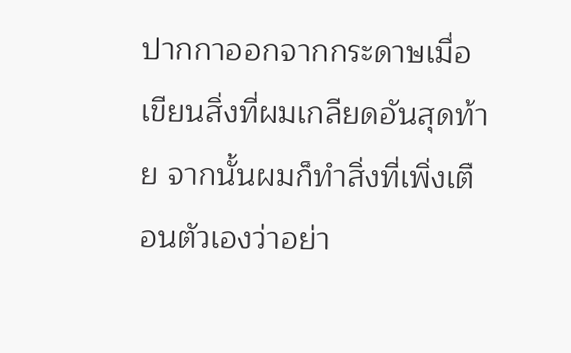ปากกาออกจากกระดาษเมื่อเขียนสิ่งที่ผมเกลียดอันสุดท้าย จากนั้นผมก็ทำสิ่งที่เพิ่งเตือนตัวเองว่าอย่า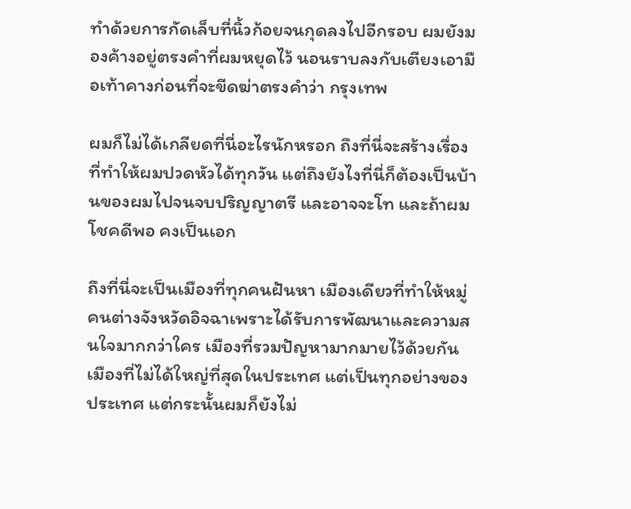ทำด้วยการกัดเล็บที่นิ้วก้อยจนกุดลงไปอีกรอบ ผมยังมองค้างอยู่ตรงคำที่ผมหยุดไว้ นอนราบลงกับเตียงเอามือเท้าคางก่อนที่จะขีดฆ่าตรงคำว่า กรุงเทพ

ผมก็ไม่ได้เกลียดที่นี่อะไรนักหรอก ถึงที่นี่จะสร้างเรื่องที่ทำให้ผมปวดหัวได้ทุกวัน แต่ถึงยังไงที่นี่ก็ต้องเป็นบ้านของผมไปจนจบปริญญาตรี และอาจจะโท และถ้าผมโชคดีพอ คงเป็นเอก

ถึงที่นี่จะเป็นเมืองที่ทุกคนฝันหา เมืองเดียวที่ทำให้หมู่คนต่างจังหวัดอิจฉาเพราะได้รับการพัฒนาและความสนใจมากกว่าใคร เมืองที่รวมปัญหามากมายไว้ด้วยกัน เมืองที่ไม่ได้ใหญ่ที่สุดในประเทศ แต่เป็นทุกอย่างของประเทศ แต่กระนั้นผมก็ยังไม่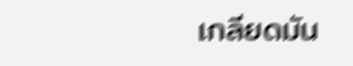เกลียดมัน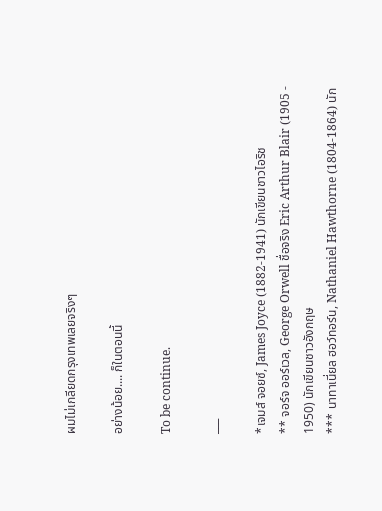ผมไม่เกลียดกรุงเทพเลยจริงๆ

อย่างน้อย.... ก็ในตอนนี้

To be continue.

___

*เจมส์ จอยซ์, James Joyce (1882-1941) นักเขียนชาวไอริช
** จอร์จ ออร์เวล, George Orwell ชื่อจริง Eric Arthur Blair (1905 - 1950) นักเขียนชาวอังกฤษ
*** นาทาเนี่ยล ฮอว์ทอร์น, Nathaniel Hawthorne (1804-1864) นัก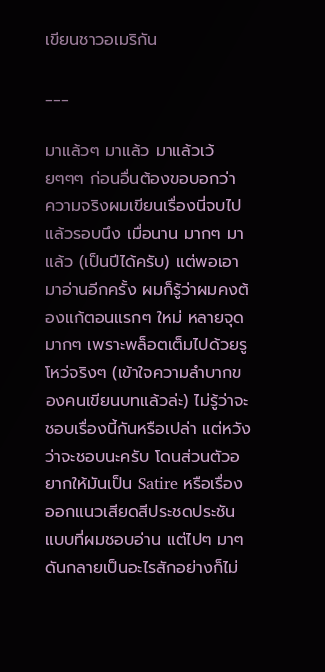เขียนชาวอเมริกัน

___

มาแล้วๆ มาแล้ว มาแล้วเว้ยๆๆๆ ก่อนอื่นต้องขอบอกว่า ความจริงผมเขียนเรื่องนี่จบไปแล้วรอบนึง เมื่อนาน มากๆ มาแล้ว (เป็นปีได้ครับ) แต่พอเอามาอ่านอีกครั้ง ผมก็รู้ว่าผมคงต้องแก้ตอนแรกๆ ใหม่ หลายจุดมากๆ เพราะพล็อตเต็มไปด้วยรูโหว่จริงๆ (เข้าใจความลำบากของคนเขียนบทแล้วล่ะ) ไม่รู้ว่าจะชอบเรื่องนี้กันหรือเปล่า แต่หวังว่าจะชอบนะครับ โดนส่วนตัวอยากให้มันเป็น Satire หรือเรื่องออกแนวเสียดสีประชดประชันแบบที่ผมชอบอ่าน แต่ไปๆ มาๆ ดันกลายเป็นอะไรสักอย่างก็ไม่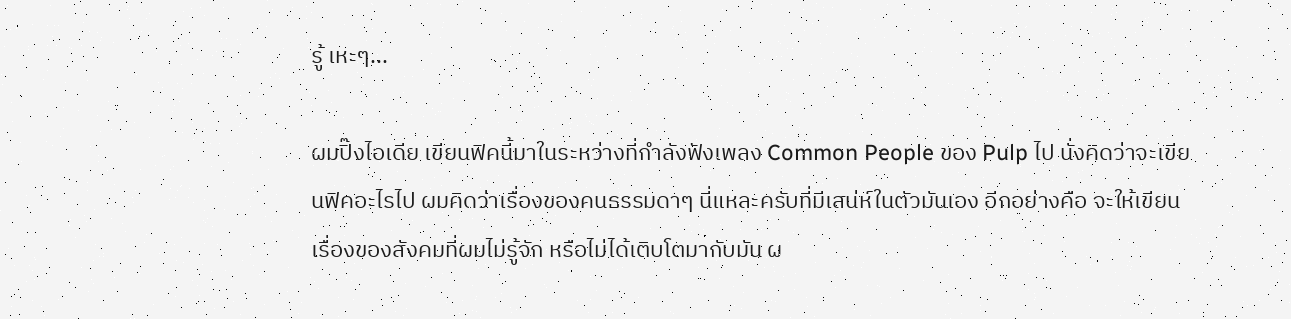รู้ เหะๆ...

ผมปิ๊งไอเดีย เขียนฟิคนี้มาในระหว่างที่กำลังฟังเพลง Common People ของ Pulp ไป นั่งคิดว่าจะเขียนฟิคอะไรไป ผมคิดว่าเรื่องของคนธรรมดาๆ นี่แหละครับที่มีเสน่ห์ในตัวมันเอง อีกอย่างคือ จะให้เขียนเรื่องของสังคมที่ผมไม่รู้จัก หรือไม่ได้เติบโตมากับมัน ผ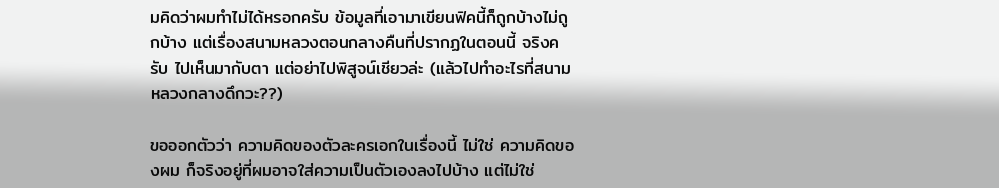มคิดว่าผมทำไม่ได้หรอกครับ ข้อมูลที่เอามาเขียนฟิคนี้ก็ถูกบ้างไม่ถูกบ้าง แต่เรื่องสนามหลวงตอนกลางคืนที่ปรากฏในตอนนี้ จริงครับ ไปเห็นมากับตา แต่อย่าไปพิสูจน์เชียวล่ะ (แล้วไปทำอะไรที่สนามหลวงกลางดึกวะ??)

ขอออกตัวว่า ความคิดของตัวละครเอกในเรื่องนี้ ไม่ใช่ ความคิดของผม ก็จริงอยู่ที่ผมอาจใส่ความเป็นตัวเองลงไปบ้าง แต่ไม่ใช่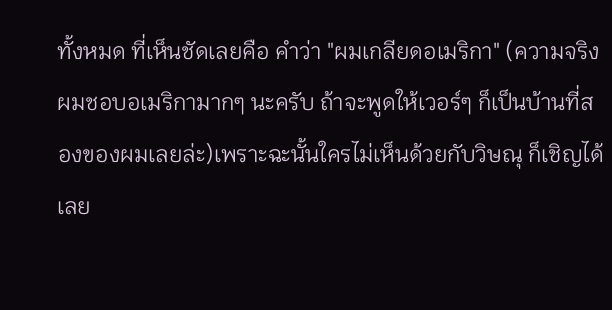ทั้งหมด ที่เห็นชัดเลยคือ คำว่า "ผมเกลียดอเมริกา" (ความจริงผมชอบอเมริกามากๆ นะครับ ถ้าจะพูดให้เวอร์ๆ ก็เป็นบ้านที่สองของผมเลยล่ะ)เพราะฉะนั้นใครไม่เห็นด้วยกับวิษณุ ก็เชิญได้เลย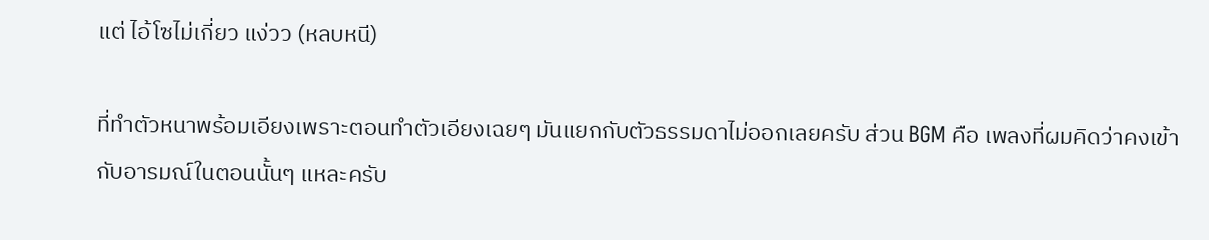แต่ ไอ้โซไม่เกี่ยว แง่วว (หลบหนี)

ที่ทำตัวหนาพร้อมเอียงเพราะตอนทำตัวเอียงเฉยๆ มันแยกกับตัวธรรมดาไม่ออกเลยครับ ส่วน BGM คือ เพลงที่ผมคิดว่าคงเข้ากับอารมณ์ในตอนนั้นๆ แหละครับ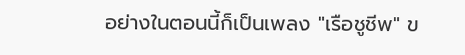อย่างในตอนนี้ก็เป็นเพลง "เรือชูชีพ" ข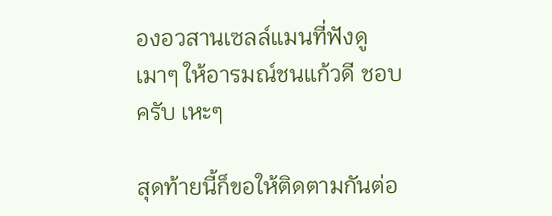องอวสานเซลล์แมนที่ฟังดูเมาๆ ให้อารมณ์ชนแก้วดี ชอบครับ เหะๆ

สุดท้ายนี้ก็ขอให้ติดตามกันต่อ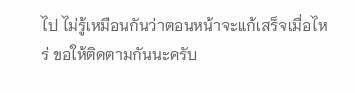ไป ไม่รู้เหมือนกันว่าตอนหน้าจะแก้เสร็จเมื่อไหร่ ขอให้ติดตามกันนะครับ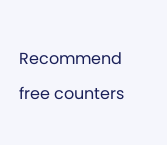Recommend

free counters